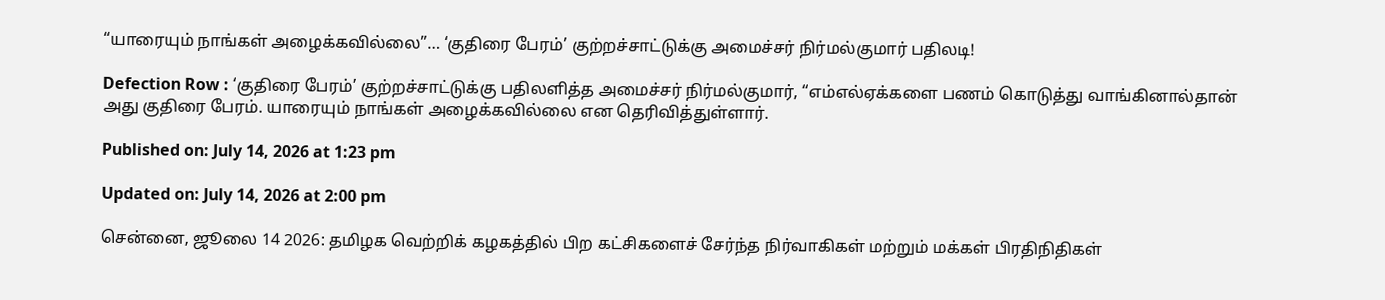“யாரையும் நாங்கள் அழைக்கவில்லை”… ‘குதிரை பேரம்’ குற்றச்சாட்டுக்கு அமைச்சர் நிர்மல்குமார் பதிலடி!

Defection Row : ‘குதிரை பேரம்’ குற்றச்சாட்டுக்கு பதிலளித்த அமைச்சர் நிர்மல்குமார், “எம்எல்ஏக்களை பணம் கொடுத்து வாங்கினால்தான் அது குதிரை பேரம். யாரையும் நாங்கள் அழைக்கவில்லை என தெரிவித்துள்ளார்.

Published on: July 14, 2026 at 1:23 pm

Updated on: July 14, 2026 at 2:00 pm

சென்னை, ஜூலை 14 2026: தமிழக வெற்றிக் கழகத்தில் பிற கட்சிகளைச் சேர்ந்த நிர்வாகிகள் மற்றும் மக்கள் பிரதிநிதிகள்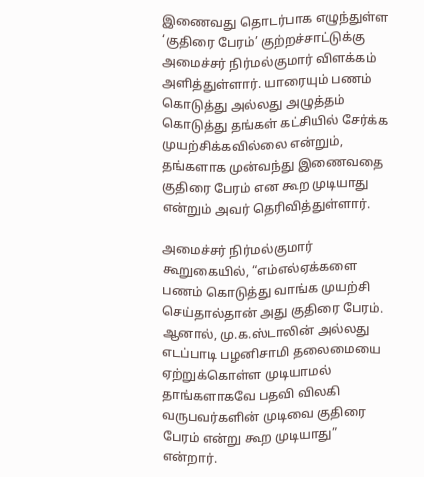இணைவது தொடர்பாக எழுந்துள்ள ‘குதிரை பேரம்’ குற்றச்சாட்டுக்கு அமைச்சர் நிர்மல்குமார் விளக்கம் அளித்துள்ளார். யாரையும் பணம் கொடுத்து அல்லது அழுத்தம் கொடுத்து தங்கள் கட்சியில் சேர்க்க முயற்சிக்கவில்லை என்றும், தங்களாக முன்வந்து இணைவதை குதிரை பேரம் என கூற முடியாது என்றும் அவர் தெரிவித்துள்ளார்.

அமைச்சர் நிர்மல்குமார் கூறுகையில், “எம்எல்ஏக்களை பணம் கொடுத்து வாங்க முயற்சி செய்தால்தான் அது குதிரை பேரம். ஆனால், மு.க.ஸ்டாலின் அல்லது எடப்பாடி பழனிசாமி தலைமையை ஏற்றுக்கொள்ள முடியாமல் தாங்களாகவே பதவி விலகி வருபவர்களின் முடிவை குதிரை பேரம் என்று கூற முடியாது” என்றார்.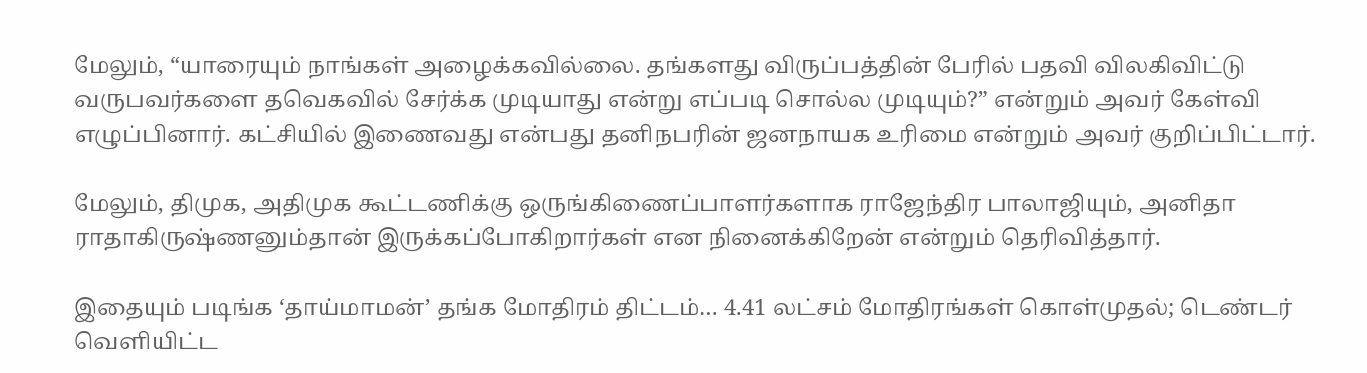மேலும், “யாரையும் நாங்கள் அழைக்கவில்லை. தங்களது விருப்பத்தின் பேரில் பதவி விலகிவிட்டு வருபவர்களை தவெகவில் சேர்க்க முடியாது என்று எப்படி சொல்ல முடியும்?” என்றும் அவர் கேள்வி எழுப்பினார். கட்சியில் இணைவது என்பது தனிநபரின் ஜனநாயக உரிமை என்றும் அவர் குறிப்பிட்டார்.

மேலும், திமுக, அதிமுக கூட்டணிக்கு ஒருங்கிணைப்பாளர்களாக ராஜேந்திர பாலாஜியும், அனிதா ராதாகிருஷ்ணனும்தான் இருக்கப்போகிறார்கள் என நினைக்கிறேன் என்றும் தெரிவித்தார்.

இதையும் படிங்க ‘தாய்மாமன்’ தங்க மோதிரம் திட்டம்… 4.41 லட்சம் மோதிரங்கள் கொள்முதல்; டெண்டர் வெளியிட்ட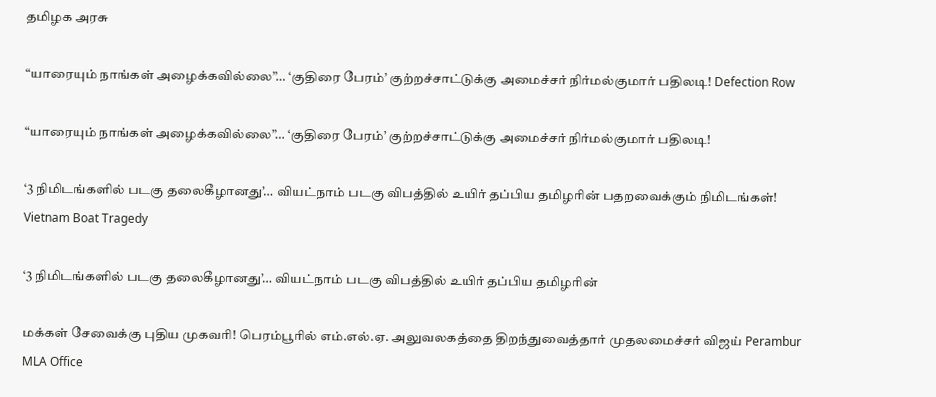தமிழக அரசு

“யாரையும் நாங்கள் அழைக்கவில்லை”… ‘குதிரை பேரம்’ குற்றச்சாட்டுக்கு அமைச்சர் நிர்மல்குமார் பதிலடி! Defection Row

“யாரையும் நாங்கள் அழைக்கவில்லை”… ‘குதிரை பேரம்’ குற்றச்சாட்டுக்கு அமைச்சர் நிர்மல்குமார் பதிலடி!

‘3 நிமிடங்களில் படகு தலைகீழானது’… வியட்நாம் படகு விபத்தில் உயிர் தப்பிய தமிழரின் பதறவைக்கும் நிமிடங்கள்! Vietnam Boat Tragedy

‘3 நிமிடங்களில் படகு தலைகீழானது’… வியட்நாம் படகு விபத்தில் உயிர் தப்பிய தமிழரின்

மக்கள் சேவைக்கு புதிய முகவரி! பெரம்பூரில் எம்.எல்.ஏ. அலுவலகத்தை திறந்துவைத்தார் முதலமைச்சர் விஜய் Perambur MLA Office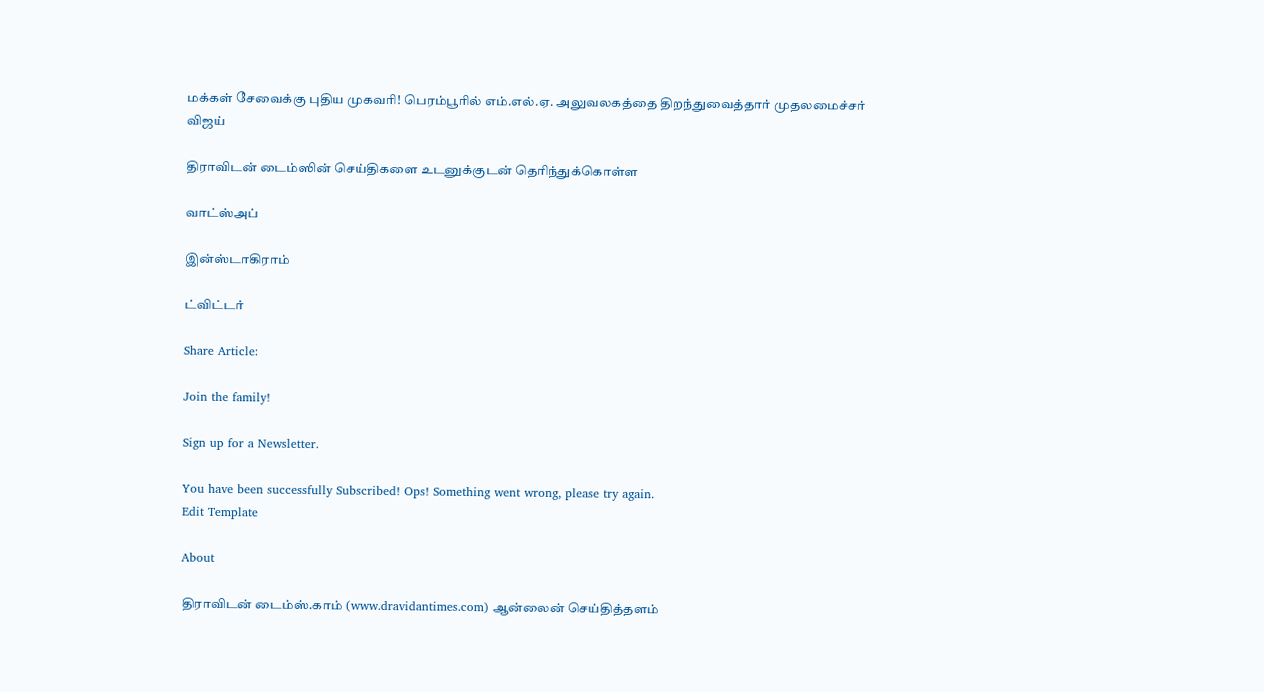மக்கள் சேவைக்கு புதிய முகவரி! பெரம்பூரில் எம்.எல்.ஏ. அலுவலகத்தை திறந்துவைத்தார் முதலமைச்சர் விஜய்

திராவிடன் டைம்ஸின் செய்திகளை உடனுக்குடன் தெரிந்துக்கொள்ள

வாட்ஸ்அப்

இன்ஸ்டாகிராம்

ட்விட்டர்

Share Article:

Join the family!

Sign up for a Newsletter.

You have been successfully Subscribed! Ops! Something went wrong, please try again.
Edit Template

About

திராவிடன் டைம்ஸ்.காம் (www.dravidantimes.com) ஆன்லைன் செய்தித்தளம்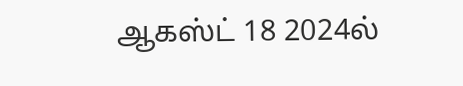ஆகஸ்ட் 18 2024ல்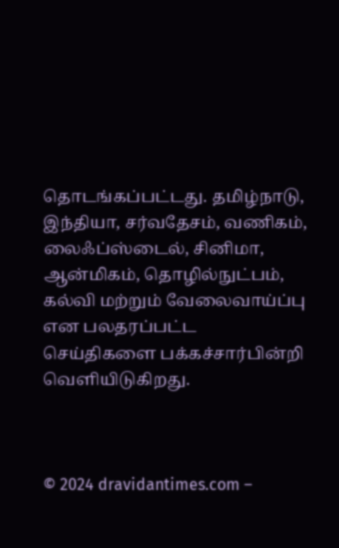தொடங்கப்பட்டது. தமிழ்நாடு, இந்தியா, சர்வதேசம், வணிகம், லைஃப்ஸ்டைல், சினிமா, ஆன்மிகம், தொழில்நுட்பம், கல்வி மற்றும் வேலைவாய்ப்பு என பலதரப்பட்ட செய்திகளை பக்கச்சார்பின்றி வெளியிடுகிறது.



© 2024 dravidantimes.com –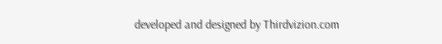developed and designed by Thirdvizion.com